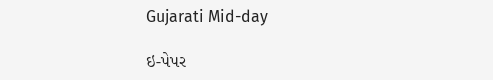Gujarati Mid-day

ઇ-પેપર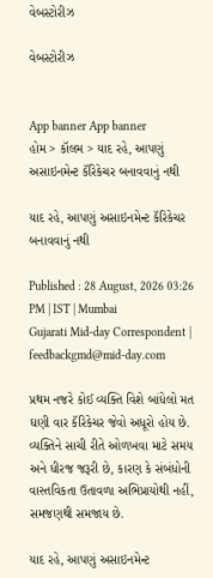વેબસ્ટોરીઝ

વેબસ્ટોરીઝ


App banner App banner
હોમ > કૉલમ > યાદ રહે, આપણું અસાઇનમેન્ટ કૅરિકેચર બનાવવાનું નથી

યાદ રહે, આપણું અસાઇનમેન્ટ કૅરિકેચર બનાવવાનું નથી

Published : 28 August, 2026 03:26 PM | IST | Mumbai
Gujarati Mid-day Correspondent | feedbackgmd@mid-day.com

પ્રથમ નજરે કોઈ વ્યક્તિ વિશે બાંધેલો મત ઘણી વાર કૅરિકેચર જેવો અધૂરો હોય છે. વ્યક્તિને સાચી રીતે ઓળખવા માટે સમય અને ધીરજ જરૂરી છે, કારણ કે સંબંધોની વાસ્તવિકતા ઉતાવળા અભિપ્રાયોથી નહીં, સમજણથી સમજાય છે.

યાદ રહે, આપણું અસાઇનમેન્ટ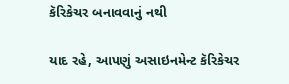કૅરિકેચર બનાવવાનું નથી

યાદ રહે, આપણું અસાઇનમેન્ટ કૅરિકેચર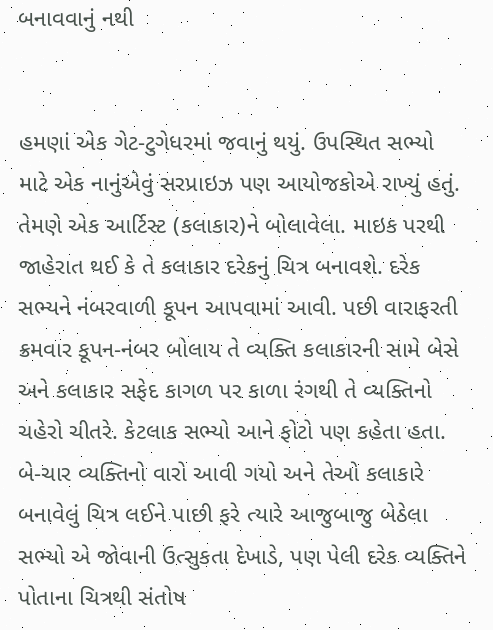બનાવવાનું નથી


હમણાં એક ગેટ-ટુગેધરમાં જવાનું થયું. ઉપસ્થિત સભ્યો માટે એક નાનુંએવું સરપ્રાઇઝ પણ આયોજકોએ રાખ્યું હતું. તેમણે એક આર્ટિસ્ટ (કલાકાર)ને બોલાવેલા. માઇક પરથી જાહેરાત થઈ કે તે કલાકાર દરેકનું ચિત્ર બનાવશે. દરેક સભ્યને નંબરવાળી કૂપન આપવામાં આવી. પછી વારાફરતી ક્રમવાર કૂપન-નંબર બોલાય તે વ્યક્તિ કલાકારની સામે બેસે અને કલાકાર સફેદ કાગળ પર કાળા રંગથી તે વ્યક્તિનો ચહેરો ચીતરે. કેટલાક સભ્યો આને ફોટો પણ કહેતા હતા. બે-ચાર વ્યક્તિનો વારો આવી ગયો અને તેઓ કલાકારે બનાવેલું ચિત્ર લઈને પાછી ફરે ત્યારે આજુબાજુ બેઠેલા સભ્યો એ જોવાની ઉત્સુકતા દેખાડે, પણ પેલી દરેક વ્યક્તિને પોતાના ચિત્રથી સંતોષ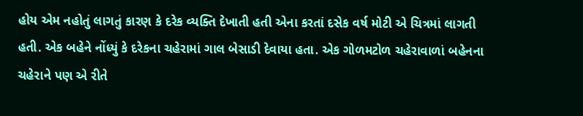હોય એમ નહોતું લાગતું કારણ કે દરેક વ્યક્તિ દેખાતી હતી એના કરતાં દસેક વર્ષ મોટી એ ચિત્રમાં લાગતી હતી. એક બહેને નોંધ્યું કે દરેકના ચહેરામાં ગાલ બેસાડી દેવાયા હતા. એક ગોળમટોળ ચહેરાવાળાં બહેનના ચહેરાને પણ એ રીતે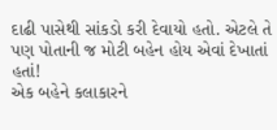દાઢી પાસેથી સાંકડો કરી દેવાયો હતો. એટલે તે પણ પોતાની જ મોટી બહેન હોય એવાં દેખાતાં હતાં!
એક બહેને કલાકારને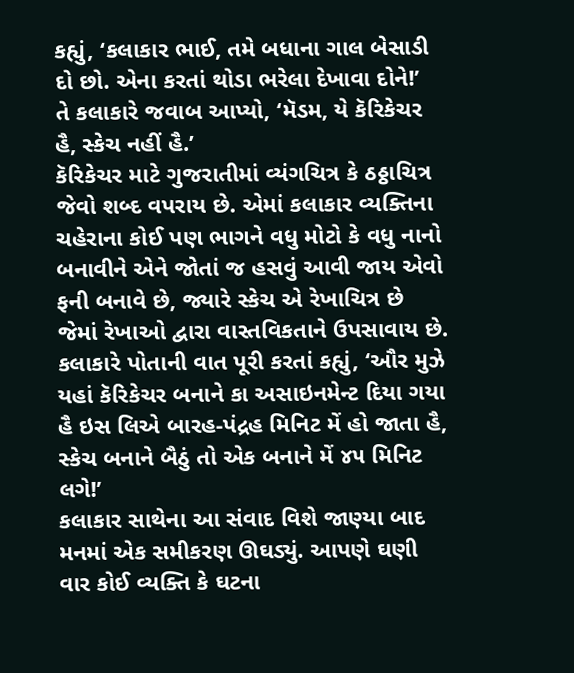કહ્યું, ‘કલાકાર ભાઈ, તમે બધાના ગાલ બેસાડી દો છો. એના કરતાં થોડા ભરેલા દેખાવા દોને!’
તે કલાકારે જવાબ આપ્યો, ‘મૅડમ, યે કૅરિકેચર હૈ, સ્કેચ નહીં હૈ.’
કૅરિકેચર માટે ગુજરાતીમાં વ્યંગચિત્ર કે ઠઠ્ઠાચિત્ર જેવો શબ્દ વપરાય છે. એમાં કલાકાર વ્યક્તિના ચહેરાના કોઈ પણ ભાગને વધુ મોટો કે વધુ નાનો બનાવીને એને જોતાં જ હસવું આવી જાય એવો ફની બનાવે છે, જ્યારે સ્કેચ એ રેખાચિત્ર છે જેમાં રેખાઓ દ્વારા વાસ્તવિકતાને ઉપસાવાય છે.
કલાકારે પોતાની વાત પૂરી કરતાં કહ્યું, ‘ઔર મુઝે યહાં કૅરિકેચર બનાને કા અસાઇનમેન્ટ દિયા ગયા હૈ ઇસ લિએ બારહ-પંદ્રહ મિનિટ મેં હો જાતા હૈ, સ્કેચ બનાને બૈઠું તો એક બનાને મેં ૪૫ મિનિટ લગે!’
કલાકાર સાથેના આ સંવાદ વિશે જાણ્યા બાદ મનમાં એક સમીકરણ ઊઘડ્યું. આપણે ઘણી વાર કોઈ વ્યક્તિ કે ઘટના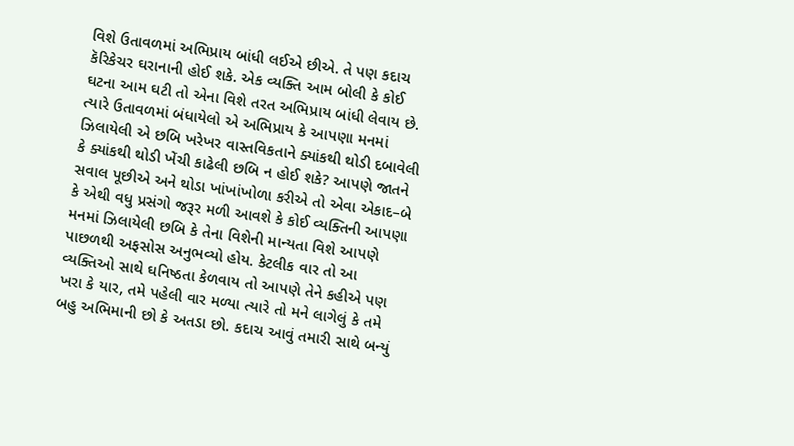વિશે ઉતાવળમાં અભિપ્રાય બાંધી લઈએ છીએ. તે પણ કદાચ કૅરિકેચર ઘરાનાની હોઈ શકે. એક વ્યક્તિ આમ બોલી કે કોઈ ઘટના આમ ઘટી તો એના વિશે તરત અભિપ્રાય બાંધી લેવાય છે. ત્યારે ઉતાવળમાં બંધાયેલો એ અભિપ્રાય કે આપણા મનમાં ઝિલાયેલી એ છબિ ખરેખર વાસ્તવિકતાને ક્યાંકથી થોડી દબાવેલી કે ક્યાંકથી થોડી ખેંચી કાઢેલી છબિ ન હોઈ શકે? આપણે જાતને સવાલ પૂછીએ અને થોડા ખાંખાંખોળા કરીએ તો એવા એકાદ–બે કે એથી વધુ પ્રસંગો જરૂર મળી આવશે કે કોઈ વ્યક્તિની આપણા મનમાં ઝિલાયેલી છબિ કે તેના વિશેની માન્યતા વિશે આપણે પાછળથી અફસોસ અનુભવ્યો હોય. કેટલીક વાર તો આ વ્યક્તિઓ સાથે ઘનિષ્ઠતા કેળવાય તો આપણે તેને કહીએ પણ ખરા કે યાર, તમે પહેલી વાર મળ્યા ત્યારે તો મને લાગેલું કે તમે બહુ અભિમાની છો કે અતડા છો. કદાચ આવું તમારી સાથે બન્યું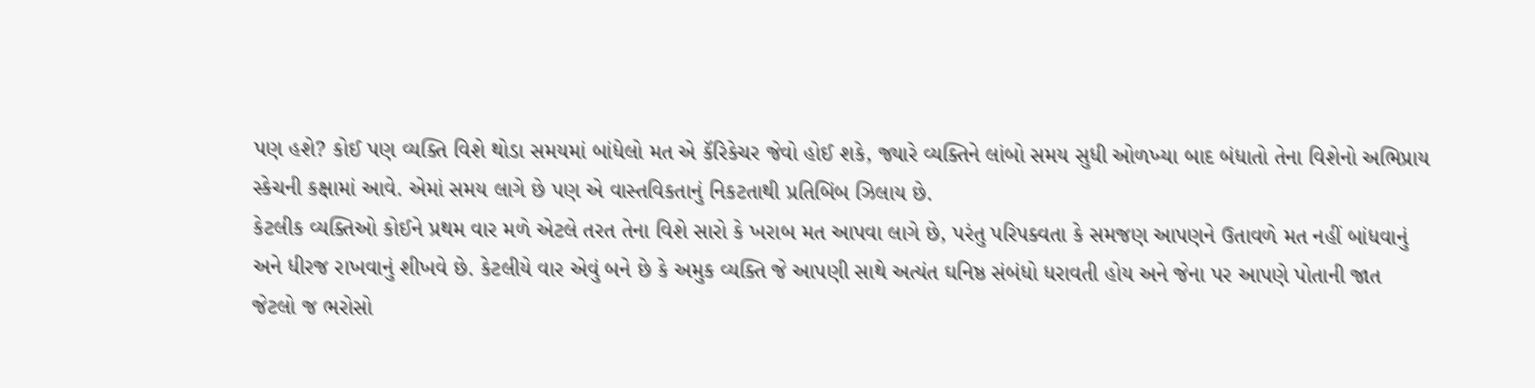પણ હશે? કોઈ પણ વ્યક્તિ વિશે થોડા સમયમાં બાંધેલો મત એ કૅરિકેચર જેવો હોઈ શકે, જ્યારે વ્યક્તિને લાંબો સમય સુધી ઓળખ્યા બાદ બંધાતો તેના વિશેનો અભિપ્રાય સ્કેચની કક્ષામાં આવે. એમાં સમય લાગે છે પણ એ વાસ્તવિકતાનું નિકટતાથી પ્રતિબિંબ ઝિલાય છે.
કેટલીક વ્યક્તિઓ કોઈને પ્રથમ વાર મળે એટલે તરત તેના વિશે સારો કે ખરાબ મત આપવા લાગે છે, પરંતુ પરિપક્વતા કે સમજણ આપણને ઉતાવળે મત નહીં બાંધવાનું અને ધીરજ રાખવાનું શીખવે છે. કેટલીયે વાર એવું બને છે કે અમુક વ્યક્તિ જે આપણી સાથે અત્યંત ઘનિષ્ઠ સંબંધો ધરાવતી હોય અને જેના પર આપણે પોતાની જાત જેટલો જ ભરોસો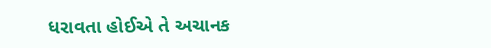ધરાવતા હોઈએ તે અચાનક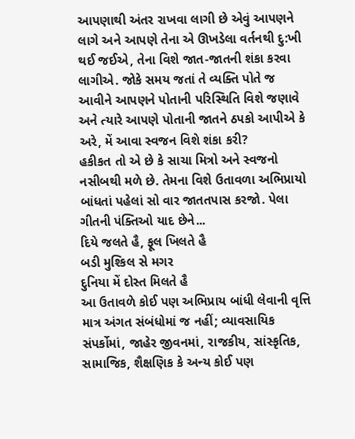આપણાથી અંતર રાખવા લાગી છે એવું આપણને લાગે અને આપણે તેના એ ઊખડેલા વર્તનથી દુ:ખી થઈ જઈએ, તેના વિશે જાત-જાતની શંકા કરવા લાગીએ. જોકે સમય જતાં તે વ્યક્તિ પોતે જ આવીને આપણને પોતાની પરિસ્થિતિ વિશે જણાવે અને ત્યારે આપણે પોતાની જાતને ઠપકો આપીએ કે અરે, મેં આવા સ્વજન વિશે શંકા કરી?
હકીકત તો એ છે કે સાચા મિત્રો અને સ્વજનો નસીબથી મળે છે. તેમના વિશે ઉતાવળા અભિપ્રાયો બાંધતાં પહેલાં સો વાર જાતતપાસ કરજો. પેલા ગીતની પંક્તિઓ યાદ છેને...
દિયે જલતે હૈ, ફૂલ ખિલતે હૈ
બડી મુશ્કિલ સે મગર
દુનિયા મેં દોસ્ત મિલતે હૈ
આ ઉતાવળે કોઈ પણ અભિપ્રાય બાંધી લેવાની વૃત્તિ માત્ર અંગત સંબંધોમાં જ નહીં; વ્યાવસાયિક સંપર્કોમાં, જાહેર જીવનમાં, રાજકીય, સાંસ્કૃતિક, સામાજિક, શૈક્ષણિક કે અન્ય કોઈ પણ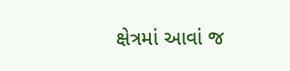ક્ષેત્રમાં આવાં જ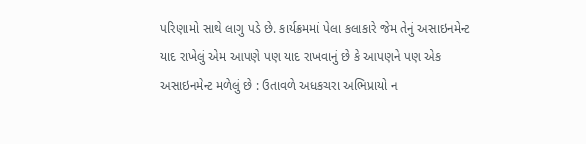પરિણામો સાથે લાગુ પડે છે. કાર્યક્રમમાં પેલા કલાકારે જેમ તેનું અસાઇનમેન્ટ યાદ રાખેલું એમ આપણે પણ યાદ રાખવાનું છે કે આપણને પણ એક અસાઇનમેન્ટ મળેલું છે : ઉતાવળે અધકચરા અભિપ્રાયો ન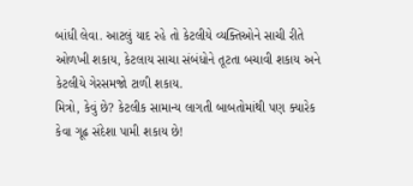બાંધી લેવા. આટલું યાદ રહે તો કેટલીયે વ્યક્તિઓને સાચી રીતે ઓળખી શકાય, કેટલાય સાચા સંબંધોને તૂટતા બચાવી શકાય અને કેટલીયે ગેરસમજો ટાળી શકાય.
મિત્રો, કેવું છે? કેટલીક સામાન્ય લાગતી બાબતોમાંથી પણ ક્યારેક કેવા ગૂઢ સંદેશા પામી શકાય છે!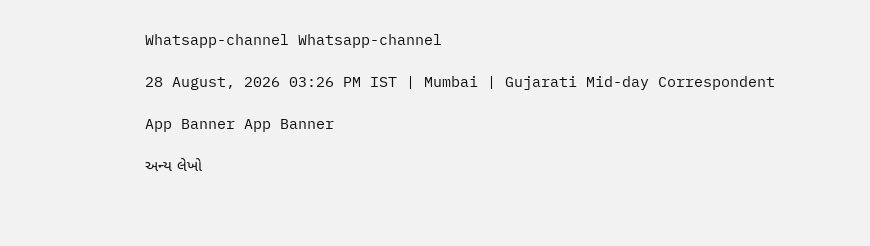Whatsapp-channel Whatsapp-channel

28 August, 2026 03:26 PM IST | Mumbai | Gujarati Mid-day Correspondent

App Banner App Banner

અન્ય લેખો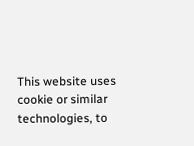This website uses cookie or similar technologies, to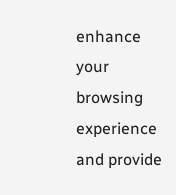enhance your browsing experience and provide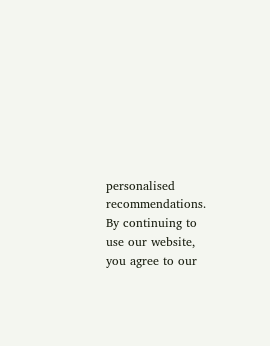personalised recommendations. By continuing to use our website, you agree to our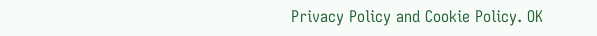Privacy Policy and Cookie Policy. OK